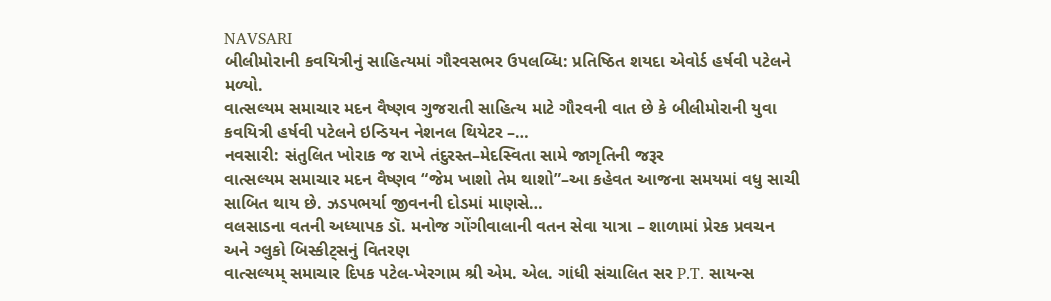NAVSARI
બીલીમોરાની કવયિત્રીનું સાહિત્યમાં ગૌરવસભર ઉપલબ્ધિ: પ્રતિષ્ઠિત શયદા એવોર્ડ હર્ષવી પટેલને મળ્યો.
વાત્સલ્યમ સમાચાર મદન વૈષ્ણવ ગુજરાતી સાહિત્ય માટે ગૌરવની વાત છે કે બીલીમોરાની યુવા કવયિત્રી હર્ષવી પટેલને ઇન્ડિયન નેશનલ થિયેટર –…
નવસારી: સંતુલિત ખોરાક જ રાખે તંદુરસ્ત–મેદસ્વિતા સામે જાગૃતિની જરૂર
વાત્સલ્યમ સમાચાર મદન વૈષ્ણવ “જેમ ખાશો તેમ થાશો”–આ કહેવત આજના સમયમાં વધુ સાચી સાબિત થાય છે. ઝડપભર્યા જીવનની દોડમાં માણસે…
વલસાડના વતની અધ્યાપક ડૉ. મનોજ ગોંગીવાલાની વતન સેવા યાત્રા – શાળામાં પ્રેરક પ્રવચન અને ગ્લુકો બિસ્કીટ્સનું વિતરણ
વાત્સલ્યમ્ સમાચાર દિપક પટેલ-ખેરગામ શ્રી એમ. એલ. ગાંધી સંચાલિત સર P.T. સાયન્સ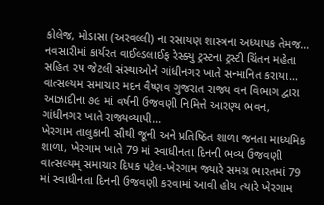કોલેજ, મોડાસા (અરવલ્લી) ના રસાયણ શાસ્ત્રના અધ્યાપક તેમજ…
નવસારીમાં કાર્યરત વાઈલ્ડલાઈફ રેસ્ક્યુ ટ્રસ્ટના ટ્રસ્ટી ચિંતન મહેતા સહિત ૨૫ જેટલી સંસ્થાઓને ગાંધીનગર ખાતે સન્માનિત કરાયા…
વાત્સલ્યમ સમાચાર મદન વૈષ્ણવ ગુજરાત રાજ્ય વન વિભાગ દ્વારા આઝાદીના ૭૯ માં વર્ષની ઉજવણી નિમિત્તે આરણ્ય ભવન, ગાંધીનગર ખાતે રાજ્યવ્યાપી…
ખેરગામ તાલુકાની સૌથી જૂની અને પ્રતિષ્ઠિત શાળા જનતા માધ્યમિક શાળા, ખેરગામ ખાતે 79 માં સ્વાધીનતા દિનની ભવ્ય ઉજવણી
વાત્સલ્યમ્ સમાચાર દિપક પટેલ-ખેરગામ જ્યારે સમગ્ર ભારતમાં 79 માં સ્વાધીનતા દિનની ઉજવણી કરવામાં આવી હોય ત્યારે ખેરગામ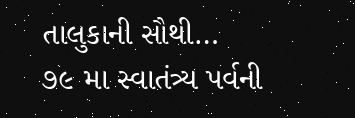તાલુકાની સૌથી…
૭૯ મા સ્વાતંત્ર્ય પર્વની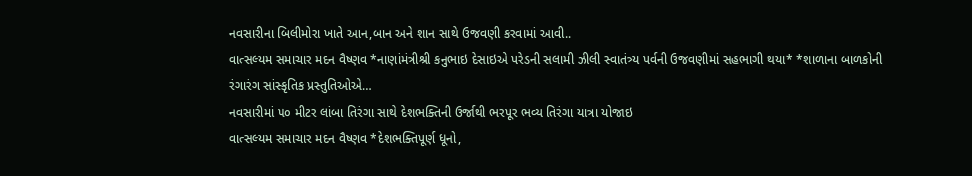નવસારીના બિલીમોરા ખાતે આન,બાન અને શાન સાથે ઉજવણી કરવામાં આવી..
વાત્સલ્યમ સમાચાર મદન વૈષ્ણવ *નાણાંમંત્રીશ્રી કનુભાઇ દેસાઇએ પરેડની સલામી ઝીલી સ્વાતંત્ર્ય પર્વની ઉજવણીમાં સહભાગી થયા* *શાળાના બાળકોની રંગારંગ સાંસ્કૃતિક પ્રસ્તુતિઓએ…
નવસારીમાં ૫૦ મીટર લાંબા તિરંગા સાથે દેશભક્તિની ઉર્જાથી ભરપૂર ભવ્ય તિરંગા યાત્રા યોજાઇ
વાત્સલ્યમ સમાચાર મદન વૈષ્ણવ *દેશભક્તિપૂર્ણ ધૂનો,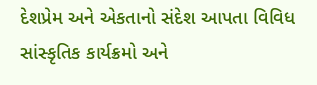દેશપ્રેમ અને એકતાનો સંદેશ આપતા વિવિધ સાંસ્કૃતિક કાર્યક્રમો અને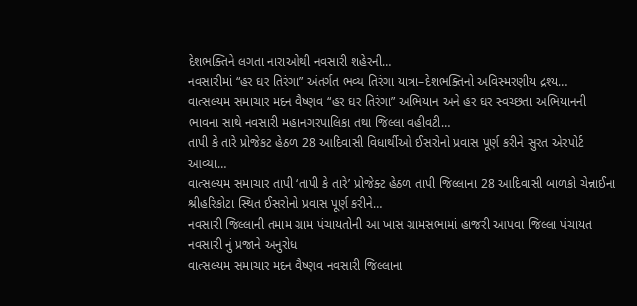દેશભક્તિને લગતા નારાઓથી નવસારી શહેરની…
નવસારીમાં “હર ઘર તિરંગા” અંતર્ગત ભવ્ય તિરંગા યાત્રા–દેશભક્તિનો અવિસ્મરણીય દ્રશ્ય…
વાત્સલ્યમ સમાચાર મદન વૈષ્ણવ “હર ઘર તિરંગા” અભિયાન અને હર ઘર સ્વચ્છતા અભિયાનની ભાવના સાથે નવસારી મહાનગરપાલિકા તથા જિલ્લા વહીવટી…
તાપી કે તારે પ્રોજેકટ હેઠળ 28 આદિવાસી વિધાર્થીઓ ઈસરોનો પ્રવાસ પૂર્ણ કરીને સુરત એરપોર્ટ આવ્યા…
વાત્સલ્યમ સમાચાર તાપી ‘તાપી કે તારે’ પ્રોજેક્ટ હેઠળ તાપી જિલ્લાના 28 આદિવાસી બાળકો ચેન્નાઈના શ્રીહરિકોટા સ્થિત ઈસરોનો પ્રવાસ પૂર્ણ કરીને…
નવસારી જિલ્લાની તમામ ગ્રામ પંચાયતોની આ ખાસ ગ્રામસભામાં હાજરી આપવા જિલ્લા પંચાયત નવસારી નું પ્રજાને અનુરોધ
વાત્સલ્યમ સમાચાર મદન વૈષ્ણવ નવસારી જિલ્લાના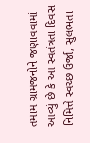તમામ ગ્રામજનોને જણાવવામાં આવ્યું છે કે આ સ્વતંત્રતા દિવસ નિમિત્તે સ્વચ્છ ઉર્જા, સુલભતા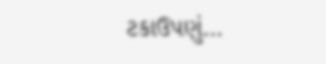ટકાઉપણું…